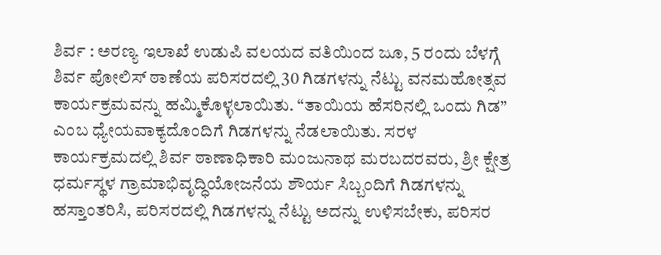ಶಿರ್ವ : ಅರಣ್ಯ ಇಲಾಖೆ ಉಡುಪಿ ವಲಯದ ವತಿಯಿಂದ ಜೂ, 5 ರಂದು ಬೆಳಗ್ಗೆ ಶಿರ್ವ ಪೋಲಿಸ್ ಠಾಣೆಯ ಪರಿಸರದಲ್ಲಿ 30 ಗಿಡಗಳನ್ನು ನೆಟ್ಟು ವನಮಹೋತ್ಸವ ಕಾರ್ಯಕ್ರಮವನ್ನು ಹಮ್ಮಿಕೊಳ್ಳಲಾಯಿತು. “ತಾಯಿಯ ಹೆಸರಿನಲ್ಲಿ ಒಂದು ಗಿಡ” ಎಂಬ ಧ್ಯೇಯವಾಕ್ಯದೊಂದಿಗೆ ಗಿಡಗಳನ್ನು ನೆಡಲಾಯಿತು. ಸರಳ ಕಾರ್ಯಕ್ರಮದಲ್ಲಿ ಶಿರ್ವ ಠಾಣಾಧಿಕಾರಿ ಮಂಜುನಾಥ ಮರಬದರವರು, ಶ್ರೀ ಕ್ಷೇತ್ರ ಧರ್ಮಸ್ಥಳ ಗ್ರಾಮಾಭಿವೃದ್ಧಿಯೋಜನೆಯ ಶೌರ್ಯ ಸಿಬ್ಬಂದಿಗೆ ಗಿಡಗಳನ್ನು ಹಸ್ತಾಂತರಿಸಿ, ಪರಿಸರದಲ್ಲಿ ಗಿಡಗಳನ್ನು ನೆಟ್ಟು ಅದನ್ನು ಉಳಿಸಬೇಕು, ಪರಿಸರ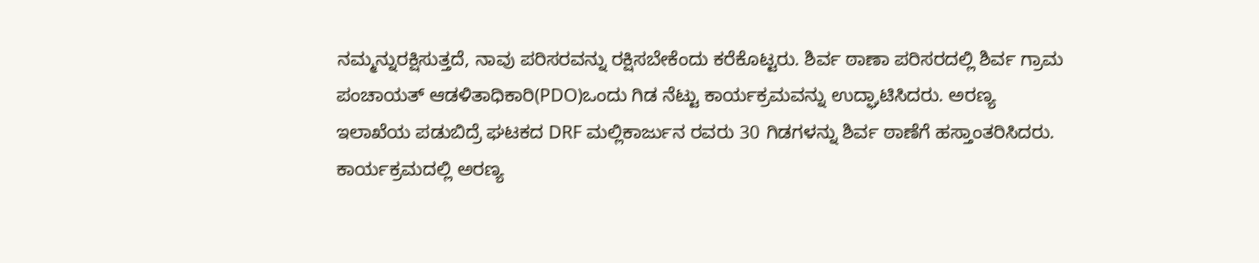ನಮ್ಮನ್ನುರಕ್ಷಿಸುತ್ತದೆ, ನಾವು ಪರಿಸರವನ್ನು ರಕ್ಷಿಸಬೇಕೆಂದು ಕರೆಕೊಟ್ಟರು. ಶಿರ್ವ ಠಾಣಾ ಪರಿಸರದಲ್ಲಿ ಶಿರ್ವ ಗ್ರಾಮ ಪಂಚಾಯತ್ ಆಡಳಿತಾಧಿಕಾರಿ(PDO)ಒಂದು ಗಿಡ ನೆಟ್ಟು ಕಾರ್ಯಕ್ರಮವನ್ನು ಉದ್ಘಾಟಿಸಿದರು. ಅರಣ್ಯ ಇಲಾಖೆಯ ಪಡುಬಿದ್ರೆ ಘಟಕದ DRF ಮಲ್ಲಿಕಾರ್ಜುನ ರವರು 30 ಗಿಡಗಳನ್ನು ಶಿರ್ವ ಠಾಣೆಗೆ ಹಸ್ತಾಂತರಿಸಿದರು.
ಕಾರ್ಯಕ್ರಮದಲ್ಲಿ ಅರಣ್ಯ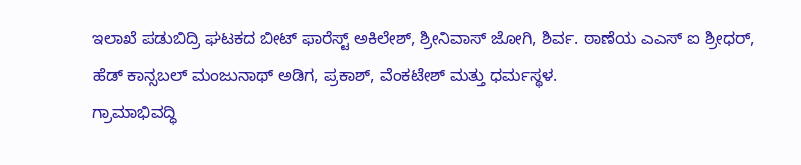ಇಲಾಖೆ ಪಡುಬಿದ್ರಿ ಘಟಕದ ಬೀಟ್ ಫಾರೆಸ್ಟ್ ಅಕಿಲೇಶ್, ಶ್ರೀನಿವಾಸ್ ಜೋಗಿ, ಶಿರ್ವ. ಠಾಣೆಯ ಎಎಸ್ ಐ ಶ್ರೀಧರ್, ಹೆಡ್ ಕಾನ್ಸಬಲ್ ಮಂಜುನಾಥ್ ಅಡಿಗ, ಪ್ರಕಾಶ್, ವೆಂಕಟೇಶ್ ಮತ್ತು ಧರ್ಮಸ್ಥಳ.
ಗ್ರಾಮಾಭಿವದ್ಧಿ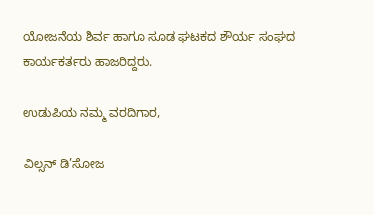ಯೋಜನೆಯ ಶಿರ್ವ ಹಾಗೂ ಸೂಡ ಘಟಕದ ಶೌರ್ಯ ಸಂಘದ ಕಾರ್ಯಕರ್ತರು ಹಾಜರಿದ್ದರು.

ಉಡುಪಿಯ ನಮ್ಮ ವರದಿಗಾರ,

ವಿಲ್ಸನ್ ಡಿ’ಸೋಜ